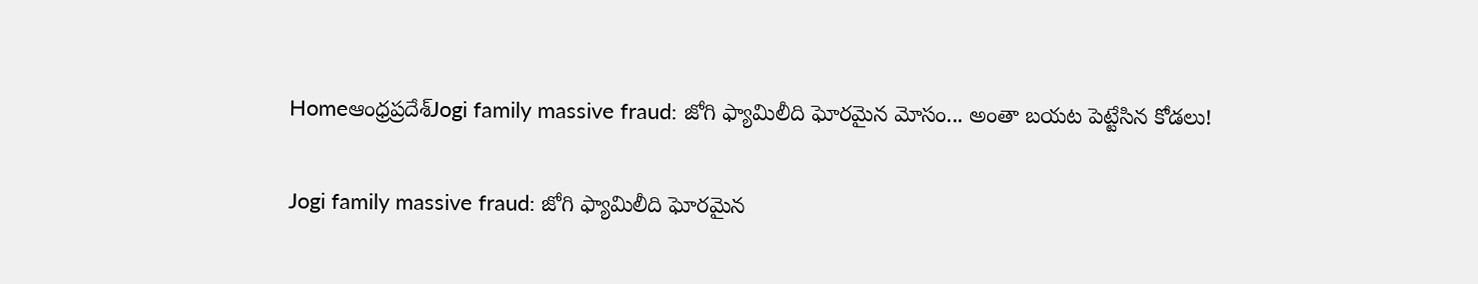Homeఆంధ్రప్రదేశ్‌Jogi family massive fraud: జోగి ఫ్యామిలీది ఘోరమైన మోసం... అంతా బయట పెట్టేసిన కోడలు!

Jogi family massive fraud: జోగి ఫ్యామిలీది ఘోరమైన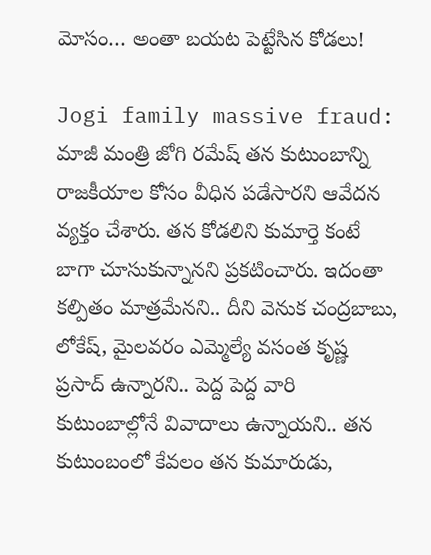మోసం… అంతా బయట పెట్టేసిన కోడలు!

Jogi family massive fraud: మాజీ మంత్రి జోగి రమేష్ తన కుటుంబాన్ని రాజకీయాల కోసం వీధిన పడేసారని ఆవేదన వ్యక్తం చేశారు. తన కోడలిని కుమార్తె కంటే బాగా చూసుకున్నానని ప్రకటించారు. ఇదంతా కల్పితం మాత్రమేనని.. దీని వెనుక చంద్రబాబు, లోకేష్, మైలవరం ఎమ్మెల్యే వసంత కృష్ణ ప్రసాద్ ఉన్నారని.. పెద్ద పెద్ద వారి కుటుంబాల్లోనే వివాదాలు ఉన్నాయని.. తన కుటుంబంలో కేవలం తన కుమారుడు,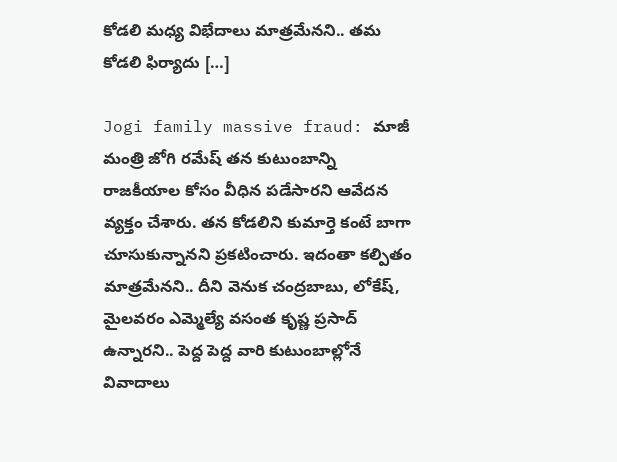కోడలి మధ్య విభేదాలు మాత్రమేనని.. తమ కోడలి ఫిర్యాదు […]

Jogi family massive fraud: మాజీ మంత్రి జోగి రమేష్ తన కుటుంబాన్ని రాజకీయాల కోసం వీధిన పడేసారని ఆవేదన వ్యక్తం చేశారు. తన కోడలిని కుమార్తె కంటే బాగా చూసుకున్నానని ప్రకటించారు. ఇదంతా కల్పితం మాత్రమేనని.. దీని వెనుక చంద్రబాబు, లోకేష్, మైలవరం ఎమ్మెల్యే వసంత కృష్ణ ప్రసాద్ ఉన్నారని.. పెద్ద పెద్ద వారి కుటుంబాల్లోనే వివాదాలు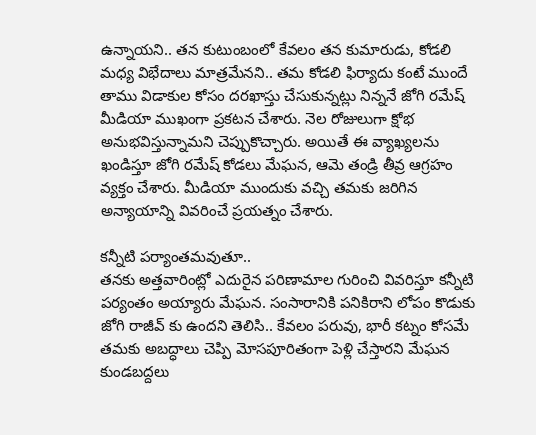ఉన్నాయని.. తన కుటుంబంలో కేవలం తన కుమారుడు, కోడలి మధ్య విభేదాలు మాత్రమేనని.. తమ కోడలి ఫిర్యాదు కంటే ముందే తాము విడాకుల కోసం దరఖాస్తు చేసుకున్నట్లు నిన్ననే జోగి రమేష్ మీడియా ముఖంగా ప్రకటన చేశారు. నెల రోజులుగా క్షోభ అనుభవిస్తున్నామని చెప్పుకొచ్చారు. అయితే ఈ వ్యాఖ్యలను ఖండిస్తూ జోగి రమేష్ కోడలు మేఘన, ఆమె తండ్రి తీవ్ర ఆగ్రహం వ్యక్తం చేశారు. మీడియా ముందుకు వచ్చి తమకు జరిగిన అన్యాయాన్ని వివరించే ప్రయత్నం చేశారు.

కన్నీటి పర్యాంతమవుతూ..
తనకు అత్తవారింట్లో ఎదురైన పరిణామాల గురించి వివరిస్తూ కన్నీటి పర్యంతం అయ్యారు మేఘన. సంసారానికి పనికిరాని లోపం కొడుకు జోగి రాజీవ్ కు ఉందని తెలిసి.. కేవలం పరువు, భారీ కట్నం కోసమే తమకు అబద్ధాలు చెప్పి మోసపూరితంగా పెళ్లి చేస్తారని మేఘన కుండబద్దలు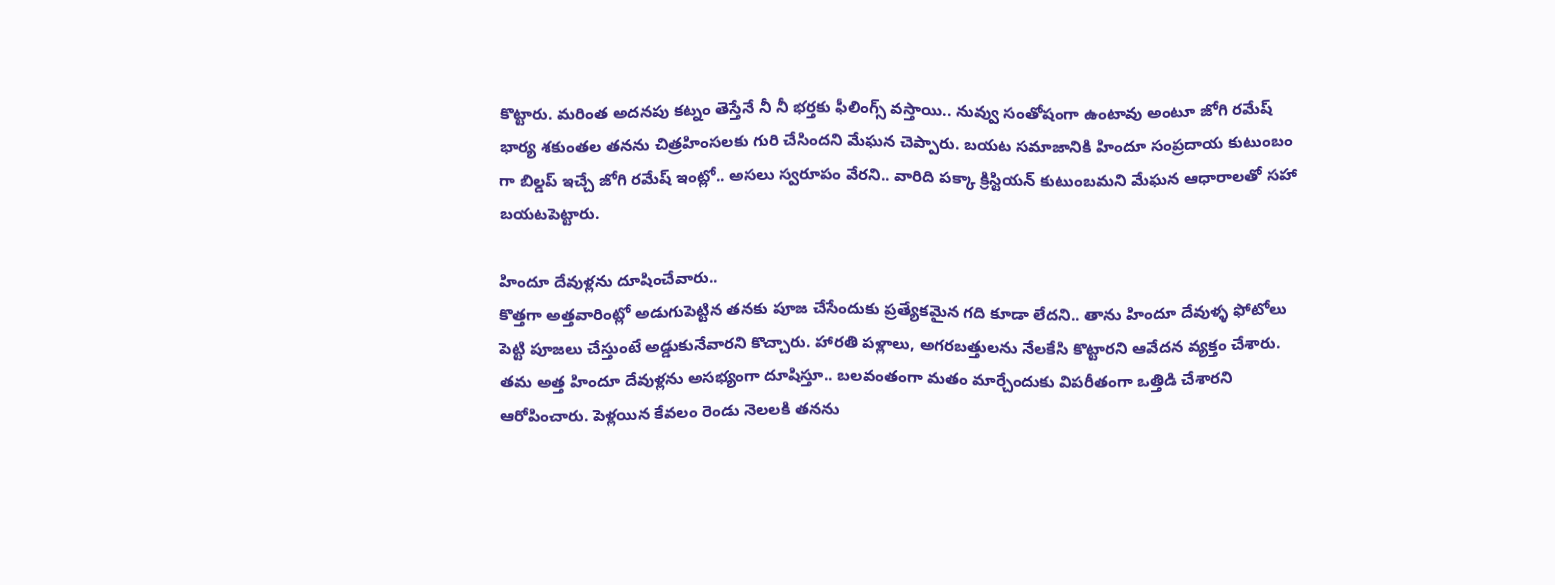కొట్టారు. మరింత అదనపు కట్నం తెస్తేనే నీ నీ భర్తకు ఫీలింగ్స్ వస్తాయి.. నువ్వు సంతోషంగా ఉంటావు అంటూ జోగి రమేష్ భార్య శకుంతల తనను చిత్రహింసలకు గురి చేసిందని మేఘన చెప్పారు. బయట సమాజానికి హిందూ సంప్రదాయ కుటుంబం గా బిల్డప్ ఇచ్చే జోగి రమేష్ ఇంట్లో.. అసలు స్వరూపం వేరని.. వారిది పక్కా క్రిస్టియన్ కుటుంబమని మేఘన ఆధారాలతో సహా బయటపెట్టారు.

హిందూ దేవుళ్లను దూషించేవారు..
కొత్తగా అత్తవారింట్లో అడుగుపెట్టిన తనకు పూజ చేసేందుకు ప్రత్యేకమైన గది కూడా లేదని.. తాను హిందూ దేవుళ్ళ ఫోటోలు పెట్టి పూజలు చేస్తుంటే అడ్డుకునేవారని కొచ్చారు. హారతి పళ్లాలు, అగరబత్తులను నేలకేసి కొట్టారని ఆవేదన వ్యక్తం చేశారు. తమ అత్త హిందూ దేవుళ్లను అసభ్యంగా దూషిస్తూ.. బలవంతంగా మతం మార్చేందుకు విపరీతంగా ఒత్తిడి చేశారని ఆరోపించారు. పెళ్లయిన కేవలం రెండు నెలలకి తనను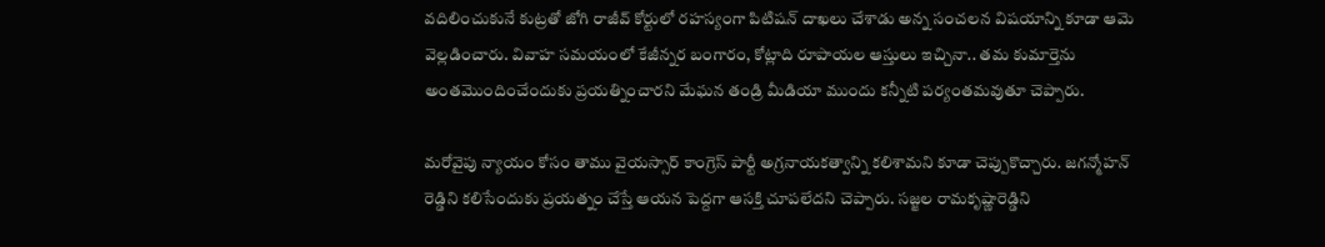వదిలించుకునే కుట్రతో జోగి రాజీవ్ కోర్టులో రహస్యంగా పిటిషన్ దాఖలు చేశాడు అన్న సంచలన విషయాన్ని కూడా ఆమె వెల్లడించారు. వివాహ సమయంలో కేజీన్నర బంగారం, కోట్లాది రూపాయల ఆస్తులు ఇచ్చినా.. తమ కుమార్తెను అంతమొందించేందుకు ప్రయత్నించారని మేఘన తండ్రి మీడియా ముందు కన్నీటి పర్యంతమవుతూ చెప్పారు.

మరోవైపు న్యాయం కోసం తాము వైయస్సార్ కాంగ్రెస్ పార్టీ అగ్రనాయకత్వాన్ని కలిశామని కూడా చెప్పుకొచ్చారు. జగన్మోహన్ రెడ్డిని కలిసేందుకు ప్రయత్నం చేస్తే ఆయన పెద్దగా ఆసక్తి చూపలేదని చెప్పారు. సజ్జల రామకృష్ణారెడ్డిని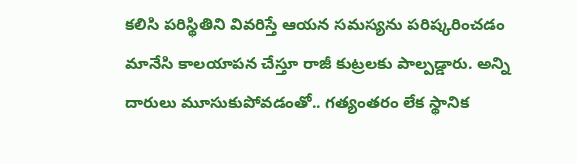కలిసి పరిస్థితిని వివరిస్తే ఆయన సమస్యను పరిష్కరించడం మానేసి కాలయాపన చేస్తూ రాజీ కుట్రలకు పాల్పడ్డారు. అన్ని దారులు మూసుకుపోవడంతో.. గత్యంతరం లేక స్థానిక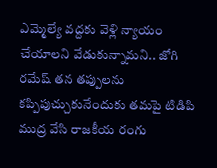ఎమ్మెల్యే వద్దకు వెళ్లి న్యాయం చేయాలని వేడుకున్నామని.. జోగి రమేష్ తన తప్పులను కప్పిపుచ్చుకునేందుకు తమపై టిడిపి ముద్ర వేసి రాజకీయ రంగు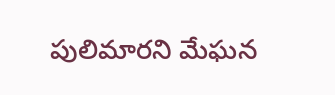పులిమారని మేఘన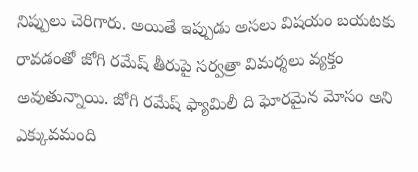నిప్పులు చెరిగారు. అయితే ఇప్పుడు అసలు విషయం బయటకు రావడంతో జోగి రమేష్ తీరుపై సర్వత్రా విమర్శలు వ్యక్తం అవుతున్నాయి. జోగి రమేష్ ఫ్యామిలీ ది ఘోరమైన మోసం అని ఎక్కువమంది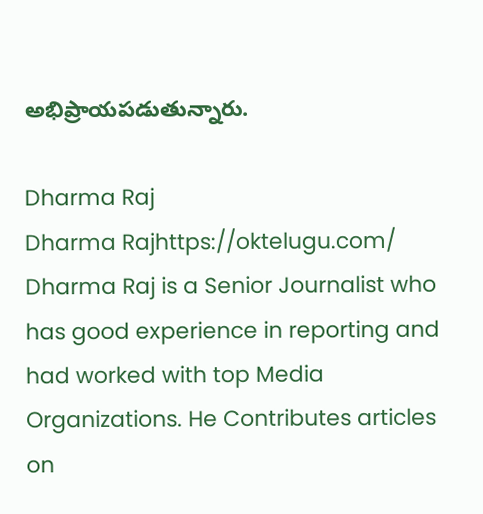అభిప్రాయపడుతున్నారు.

Dharma Raj
Dharma Rajhttps://oktelugu.com/
Dharma Raj is a Senior Journalist who has good experience in reporting and had worked with top Media Organizations. He Contributes articles on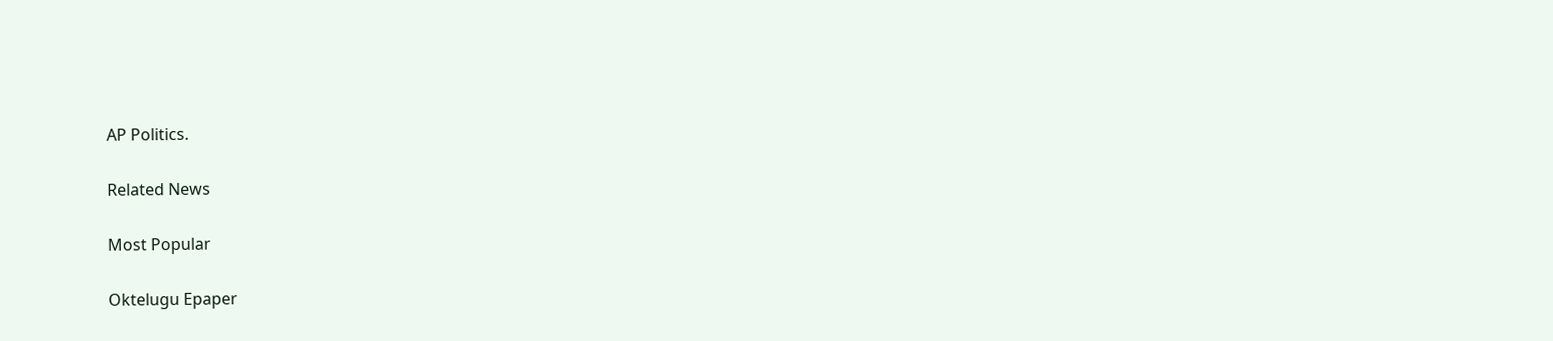AP Politics.

Related News

Most Popular

Oktelugu Epaper